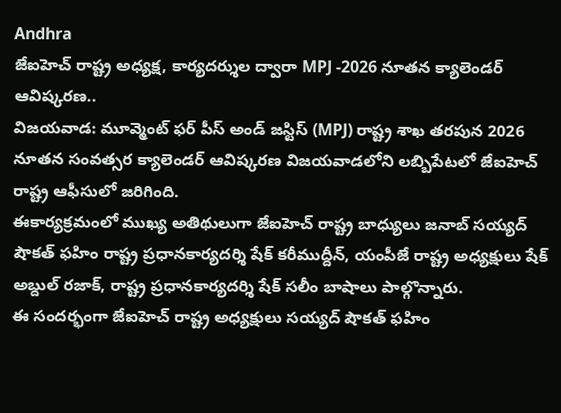Andhra
జేఐహెచ్ రాష్ట్ర అధ్యక్ష, కార్యదర్శుల ద్వారా MPJ -2026 నూతన క్యాలెండర్ ఆవిష్కరణ..
విజయవాడ: మూవ్మెంట్ ఫర్ పీస్ అండ్ జస్టిస్ (MPJ) రాష్ట్ర శాఖ తరపున 2026 నూతన సంవత్సర క్యాలెండర్ ఆవిష్కరణ విజయవాడలోని లబ్బిపేటలో జేఐహెచ్ రాష్ట్ర ఆఫీసులో జరిగింది.
ఈకార్యక్రమంలో ముఖ్య అతిథులుగా జేఐహెచ్ రాష్ట్ర బాధ్యులు జనాబ్ సయ్యద్ షౌకత్ ఫహిం రాష్ట్ర ప్రధానకార్యదర్శి షేక్ కరీముద్దీన్, యంపీజే రాష్ట్ర అధ్యక్షులు షేక్ అబ్దుల్ రజాక్, రాష్ట్ర ప్రధానకార్యదర్శి షేక్ సలీం బాషాలు పాల్గొన్నారు.
ఈ సందర్భంగా జేఐహెచ్ రాష్ట్ర అధ్యక్షులు సయ్యద్ షౌకత్ ఫహిం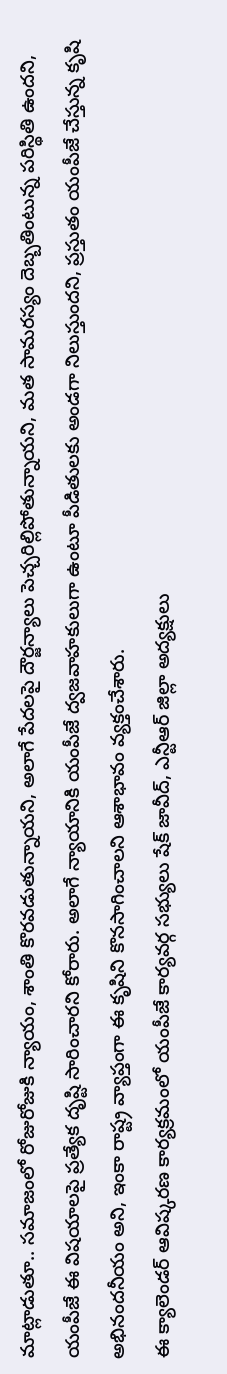మాట్లాడుతూ.. సమాజంలో రోజురోజుకి న్యాయం, శాంతి కొరవడుతున్నాయని, అలాగే పేదలపై దౌర్జన్యాలు పెచ్చరిల్లిపోతున్నాయని, మత సామరస్యం దెబ్బతింటున్న పరిస్థితి ఉందని, యంపీజే ఈ విషయాలపై ప్రత్యేక దృష్టి సారించారని కోరారు. అలాగే న్యాయానికి యంపీజే ద్వజవాహకులుగా ఉంటూ పీడితులకు అండగా నిలుస్తుందని, ప్రస్తుతం యంపీజే చేస్తున్న కృషి అభినందనీయం అని, ఇంకా రాష్ట్ర వ్యాప్తంగా ఈ కృషిని కొనసాగించాలని ఆశాభావం వ్యక్తంచేశారు.
ఈ క్యాలెండర్ ఆవిష్కరణ కార్యక్రమంలో యంపీజే కార్యవర్గ సభ్యులు షేక్ జావీద్, ఎన్టీఆర్ జిల్లా అద్యక్షులు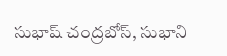సుభాష్ చంద్రబోస్, సుభాని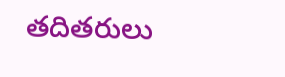తదితరులు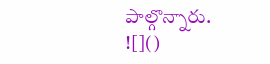పాల్గొన్నారు.
![]()